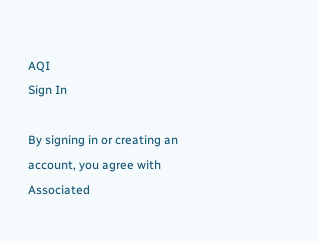AQI
Sign In

By signing in or creating an account, you agree with Associated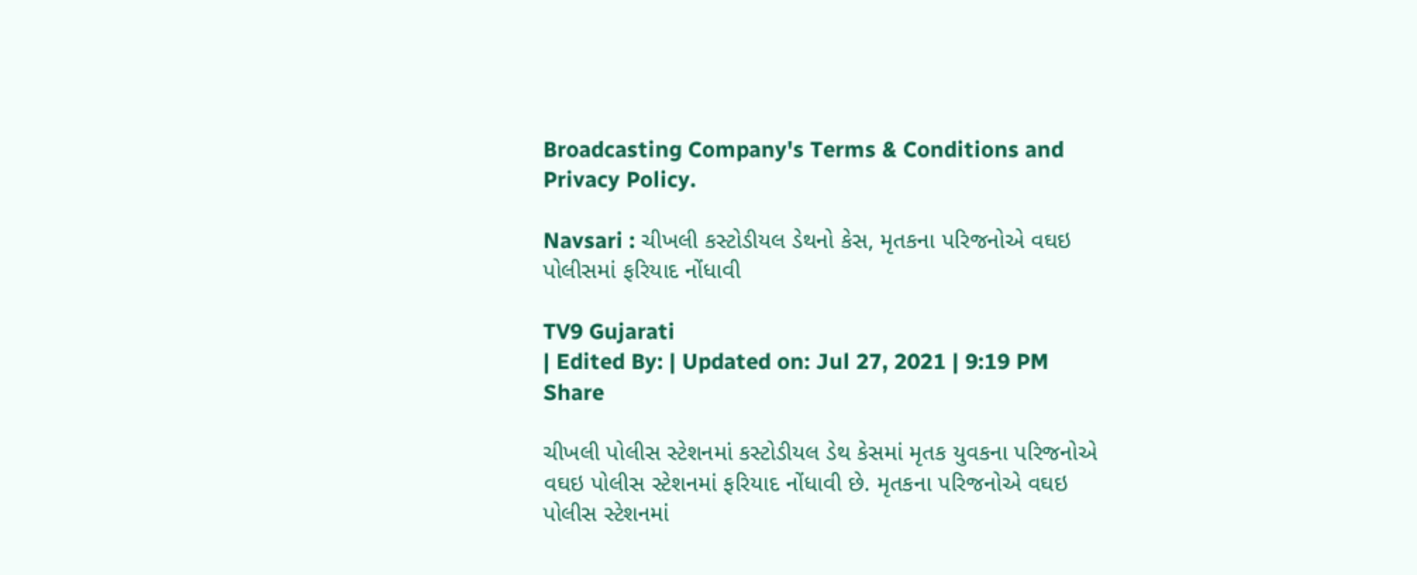Broadcasting Company's Terms & Conditions and Privacy Policy.

Navsari : ચીખલી કસ્ટોડીયલ ડેથનો કેસ, મૃતકના પરિજનોએ વઘઇ પોલીસમાં ફરિયાદ નોંધાવી

TV9 Gujarati
| Edited By: | Updated on: Jul 27, 2021 | 9:19 PM
Share

ચીખલી પોલીસ સ્ટેશનમાં કસ્ટોડીયલ ડેથ કેસમાં મૃતક યુવકના પરિજનોએ વઘઇ પોલીસ સ્ટેશનમાં ફરિયાદ નોંધાવી છે. મૃતકના પરિજનોએ વઘઇ પોલીસ સ્ટેશનમાં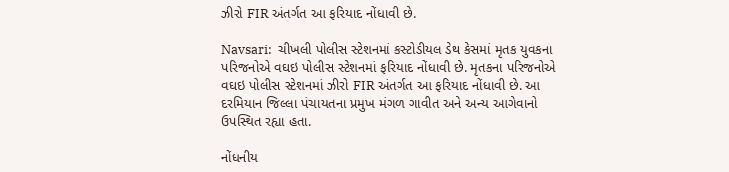ઝીરો FIR અંતર્ગત આ ફરિયાદ નોંધાવી છે.

Navsari:  ચીખલી પોલીસ સ્ટેશનમાં કસ્ટોડીયલ ડેથ કેસમાં મૃતક યુવકના પરિજનોએ વઘઇ પોલીસ સ્ટેશનમાં ફરિયાદ નોંધાવી છે. મૃતકના પરિજનોએ વઘઇ પોલીસ સ્ટેશનમાં ઝીરો FIR અંતર્ગત આ ફરિયાદ નોંધાવી છે. આ દરમિયાન જિલ્લા પંચાયતના પ્રમુખ મંગળ ગાવીત અને અન્ય આગેવાનો ઉપસ્થિત રહ્યા હતા.

નોંધનીય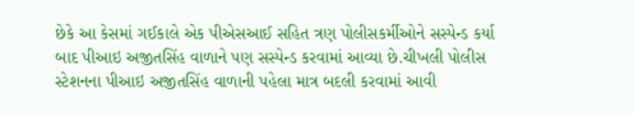છેકે આ કેસમાં ગઈકાલે એક પીએસઆઈ સહિત ત્રણ પોલીસકર્મીઓને સસ્પેન્ડ કર્યા બાદ પીઆઇ અજીતસિંહ વાળાને પણ સસ્પેન્ડ કરવામાં આવ્યા છે.ચીખલી પોલીસ સ્ટેશનના પીઆઇ અજીતસિંહ વાળાની પહેલા માત્ર બદલી કરવામાં આવી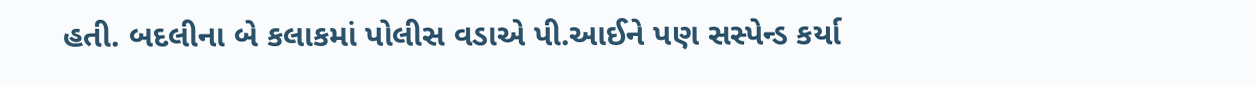હતી. બદલીના બે કલાકમાં પોલીસ વડાએ પી.આઈને પણ સસ્પેન્ડ કર્યા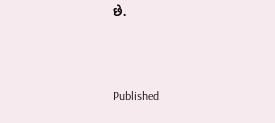છે.



Published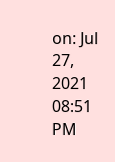on: Jul 27, 2021 08:51 PM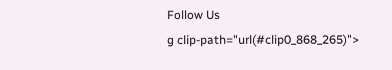Follow Us
g clip-path="url(#clip0_868_265)">